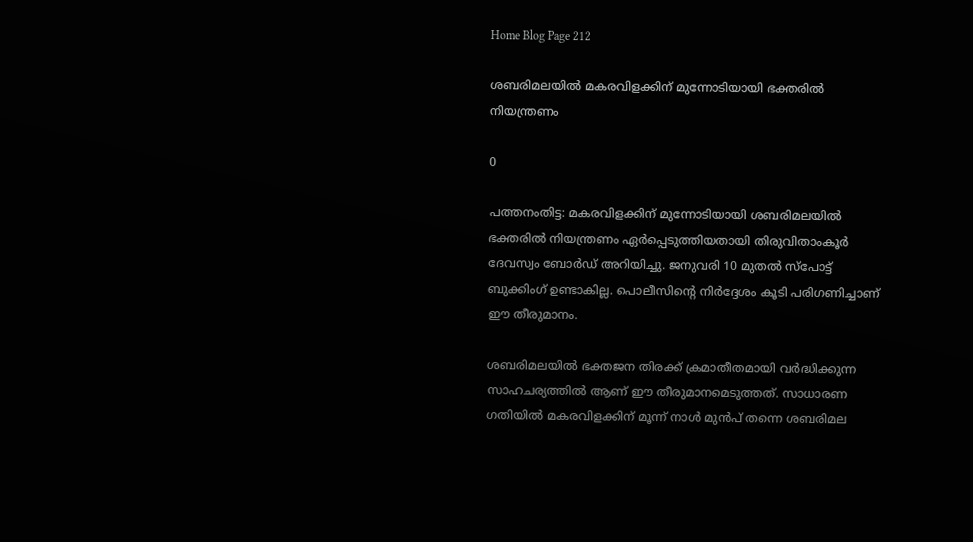Home Blog Page 212

ശബരിമലയിൽ മകരവിളക്കിന് മുന്നോടിയായി ഭക്തരിൽ നിയന്ത്രണം

0

പത്തനംതിട്ട: മകരവിളക്കിന് മുന്നോടിയായി ശബരിമലയിൽ ഭക്തരിൽ നിയന്ത്രണം ഏർപ്പെടുത്തിയതായി തിരുവിതാംകൂർ ദേവസ്വം ബോർഡ് അറിയിച്ചു. ജനുവരി 10 മുതൽ സ്പോട്ട് ബുക്കിംഗ് ഉണ്ടാകില്ല. പൊലീസിൻ്റെ നിർദ്ദേശം കൂടി പരിഗണിച്ചാണ് ഈ തീരുമാനം.

ശബരിമലയിൽ ഭക്തജന തിരക്ക് ക്രമാതീതമായി വർദ്ധിക്കുന്ന സാഹചര്യത്തിൽ ആണ് ഈ തീരുമാനമെടുത്തത്. സാധാരണ ഗതിയിൽ മകരവിളക്കിന് മൂന്ന് നാൾ മുൻപ് തന്നെ ശബരിമല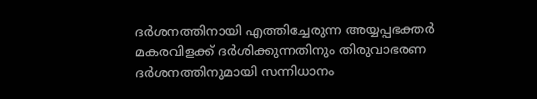ദർശനത്തിനായി എത്തിച്ചേരുന്ന അയ്യപ്പഭക്തർ മകരവിളക്ക് ദർശിക്കുന്നതിനും തിരുവാഭരണ ദർശനത്തിനുമായി സന്നിധാനം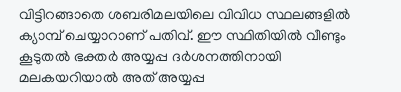വിട്ടിറങ്ങാതെ ശബരിമലയിലെ വിവിധ സ്ഥലങ്ങളിൽ ക്യാമ്പ് ചെയ്യാറാണ് പതിവ്. ഈ സ്ഥിതിയിൽ വീണ്ടും കൂടുതൽ ഭക്തർ അയ്യപ്പ ദർശനത്തിനായി മലകയറിയാൽ അത് അയ്യപ്പ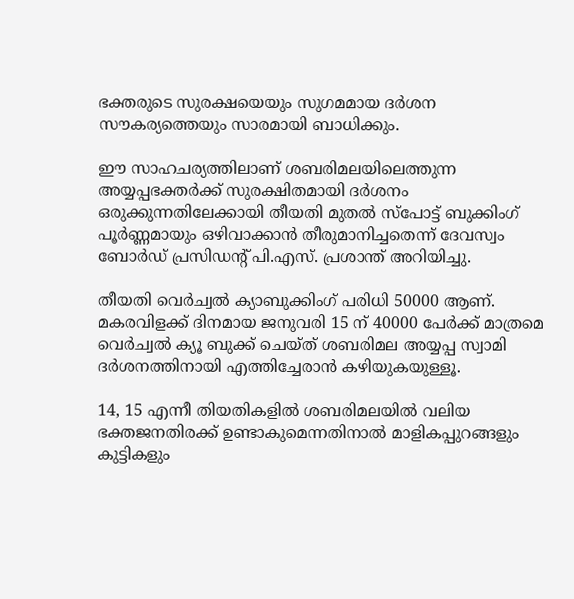ഭക്തരുടെ സുരക്ഷയെയും സുഗമമായ ദർശന സൗകര്യത്തെയും സാരമായി ബാധിക്കും.

ഈ സാഹചര്യത്തിലാണ് ശബരിമലയിലെത്തുന്ന അയ്യപ്പഭക്തർക്ക് സുരക്ഷിതമായി ദർശനം ഒരുക്കുന്നതിലേക്കായി തീയതി മുതൽ സ്പോട്ട് ബുക്കിംഗ് പൂർണ്ണമായും ഒഴിവാക്കാൻ തീരുമാനിച്ചതെന്ന് ദേവസ്വം ബോർഡ് പ്രസിഡന്റ് പി.എസ്. പ്രശാന്ത് അറിയിച്ചു.

തീയതി വെർച്വൽ ക്യാബുക്കിംഗ് പരിധി 50000 ആണ്. മകരവിളക്ക് ദിനമായ ജനുവരി 15 ന് 40000 പേർക്ക് മാത്രമെ വെർച്വൽ ക്യൂ ബുക്ക് ചെയ്ത് ശബരിമല അയ്യപ്പ സ്വാമി ദർശനത്തിനായി എത്തിച്ചേരാൻ കഴിയുകയുള്ളൂ.

14, 15 എന്നീ തിയതികളിൽ ശബരിമലയിൽ വലിയ ഭക്തജനതിരക്ക് ഉണ്ടാകുമെന്നതിനാൽ മാളികപ്പുറങ്ങളും കുട്ടികളും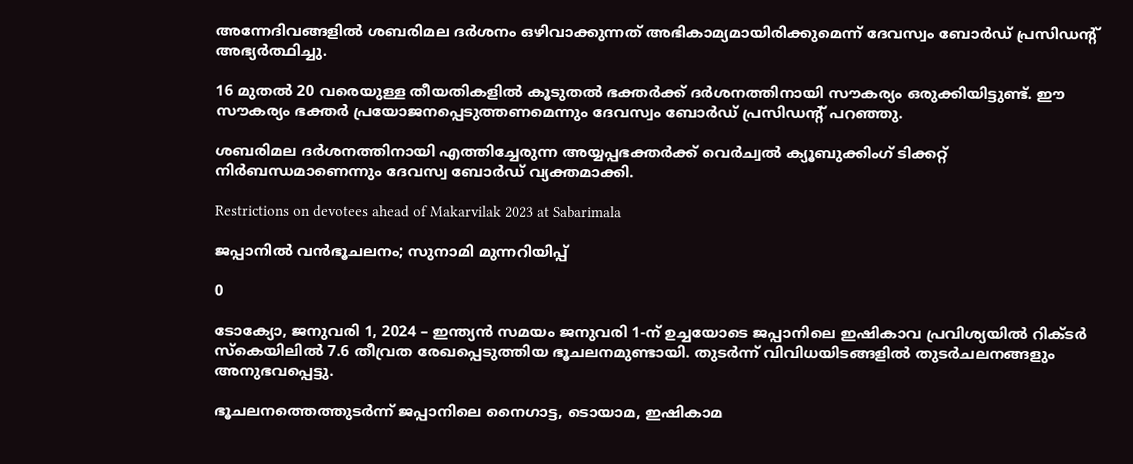അന്നേദിവങ്ങളിൽ ശബരിമല ദർശനം ഒഴിവാക്കുന്നത് അഭികാമ്യമായിരിക്കുമെന്ന് ദേവസ്വം ബോർഡ് പ്രസിഡന്റ് അഭ്യർത്ഥിച്ചു.

16 മുതൽ 20 വരെയുള്ള തീയതികളിൽ കൂടുതൽ ഭക്തർക്ക് ദർശനത്തിനായി സൗകര്യം ഒരുക്കിയിട്ടുണ്ട്. ഈ സൗകര്യം ഭക്തർ പ്രയോജനപ്പെടുത്തണമെന്നും ദേവസ്വം ബോർഡ് പ്രസിഡന്റ് പറഞ്ഞു.

ശബരിമല ദർശനത്തിനായി എത്തിച്ചേരുന്ന അയ്യപ്പഭക്തർക്ക് വെർച്വൽ ക്യൂബുക്കിംഗ് ടിക്കറ്റ് നിർബന്ധമാണെന്നും ദേവസ്വ ബോർഡ് വ്യക്തമാക്കി.

Restrictions on devotees ahead of Makarvilak 2023 at Sabarimala

ജപ്പാനിൽ വൻഭൂചലനം; സുനാമി മുന്നറിയിപ്പ്

0

ടോക്യോ, ജനുവരി 1, 2024 – ഇന്ത്യൻ സമയം ജനുവരി 1-ന് ഉച്ചയോടെ ജപ്പാനിലെ ഇഷികാവ പ്രവിശ്യയിൽ റിക്ടർ സ്കെയിലിൽ 7.6 തീവ്രത രേഖപ്പെടുത്തിയ ഭൂചലനമുണ്ടായി. തുടർന്ന് വിവിധയിടങ്ങളിൽ തുടർചലനങ്ങളും അനുഭവപ്പെട്ടു.

ഭൂചലനത്തെത്തുടർന്ന് ജപ്പാനിലെ നൈഗാട്ട, ടൊയാമ, ഇഷികാമ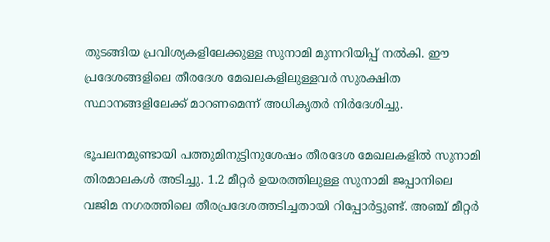തുടങ്ങിയ പ്രവിശ്യകളിലേക്കുള്ള സുനാമി മുന്നറിയിപ്പ് നൽകി. ഈ പ്രദേശങ്ങളിലെ തീരദേശ മേഖലകളിലുള്ളവർ സുരക്ഷിത സ്ഥാനങ്ങളിലേക്ക് മാറണമെന്ന് അധികൃതർ നിർദേശിച്ചു.

ഭൂചലനമുണ്ടായി പത്തുമിനുട്ടിനുശേഷം തീരദേശ മേഖലകളിൽ സുനാമി തിരമാലകൾ അടിച്ചു. 1.2 മീറ്റർ ഉയരത്തിലുള്ള സുനാമി ജപ്പാനിലെ വജിമ നഗരത്തിലെ തീരപ്രദേശത്തടിച്ചതായി റിപ്പോർട്ടുണ്ട്. അഞ്ച് മീറ്റർ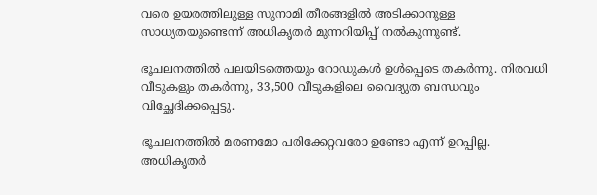വരെ ഉയരത്തിലുള്ള സുനാമി തീരങ്ങളിൽ അടിക്കാനുള്ള സാധ്യതയുണ്ടെന്ന് അധികൃതർ മുന്നറിയിപ്പ് നൽകുന്നുണ്ട്.

ഭൂചലനത്തിൽ പലയിടത്തെയും റോഡുകൾ ഉൾപ്പെടെ തകർന്നു. നിരവധി വീടുകളും തകർന്നു, 33,500 വീടുകളിലെ വൈദ്യുത ബന്ധവും വിച്ഛേദിക്കപ്പെട്ടു.

ഭൂചലനത്തിൽ മരണമോ പരിക്കേറ്റവരോ ഉണ്ടോ എന്ന് ഉറപ്പില്ല. അധികൃതർ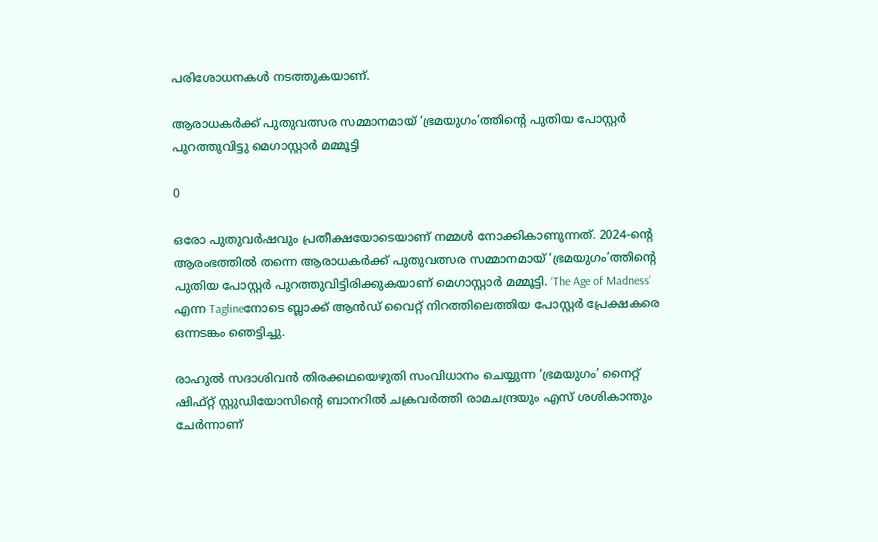പരിശോധനകൾ നടത്തുകയാണ്.

ആരാധകർക്ക് പുതുവത്സര സമ്മാനമായ് ‘ഭ്രമയുഗം’ത്തിന്റെ പുതിയ പോസ്റ്റർ പുറത്തുവിട്ടു മെഗാസ്റ്റാർ‍ മമ്മൂട്ടി

0

ഒരോ പുതുവർഷവും പ്രതീക്ഷയോടെയാണ് നമ്മൾ നോക്കികാണുന്നത്. 2024-ന്റെ ആരംഭത്തിൽ തന്നെ ആരാധകർക്ക് പുതുവത്സര സമ്മാനമായ് ‘ഭ്രമയുഗം’ത്തിന്റെ പുതിയ പോസ്റ്റർ പുറത്തുവിട്ടിരിക്കുകയാണ് മെഗാസ്റ്റാർ‍ മമ്മൂട്ടി. ‘The Age of Madness’ എന്ന Taglineനോടെ ബ്ലാക്ക് ആൻഡ് വൈറ്റ് നിറത്തിലെത്തിയ പോസ്റ്റർ പ്രേക്ഷകരെ ഒന്നടങ്കം ഞെട്ടിച്ചു.

രാഹുൽ സദാശിവൻ തിരക്കഥയെഴുതി സംവിധാനം ചെയ്യുന്ന ‘ഭ്രമയുഗം’ നൈറ്റ് ഷിഫ്റ്റ് സ്റ്റുഡിയോസിന്റെ ബാനറിൽ ചക്രവർത്തി രാമചന്ദ്രയും എസ് ശശികാന്തും ചേർന്നാണ്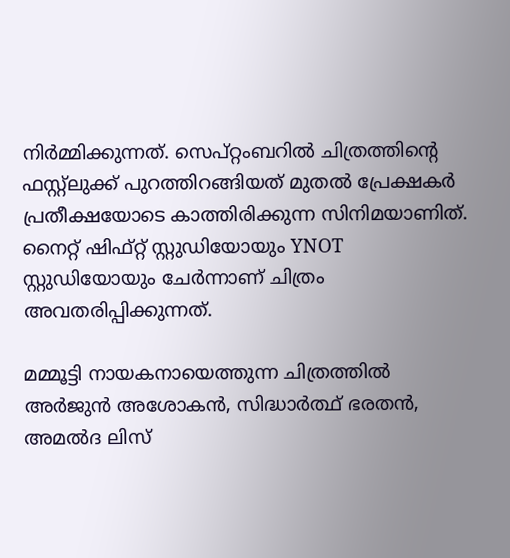നിർമ്മിക്കുന്നത്. സെപ്റ്റംബറിൽ ചിത്രത്തിന്റെ ഫസ്റ്റ്ലുക്ക് പുറത്തിറങ്ങിയത് മുതൽ പ്രേക്ഷകർ പ്രതീക്ഷയോടെ കാത്തിരിക്കുന്ന സിനിമയാണിത്. നൈറ്റ് ഷിഫ്റ്റ് സ്റ്റുഡിയോയും YNOT സ്റ്റുഡിയോയും ചേർന്നാണ് ചിത്രം അവതരിപ്പിക്കുന്നത്.

മമ്മൂട്ടി നായകനായെത്തുന്ന ചിത്രത്തിൽ അർജുൻ അശോകൻ, സിദ്ധാർത്ഥ് ഭരതൻ, അമൽദ ലിസ്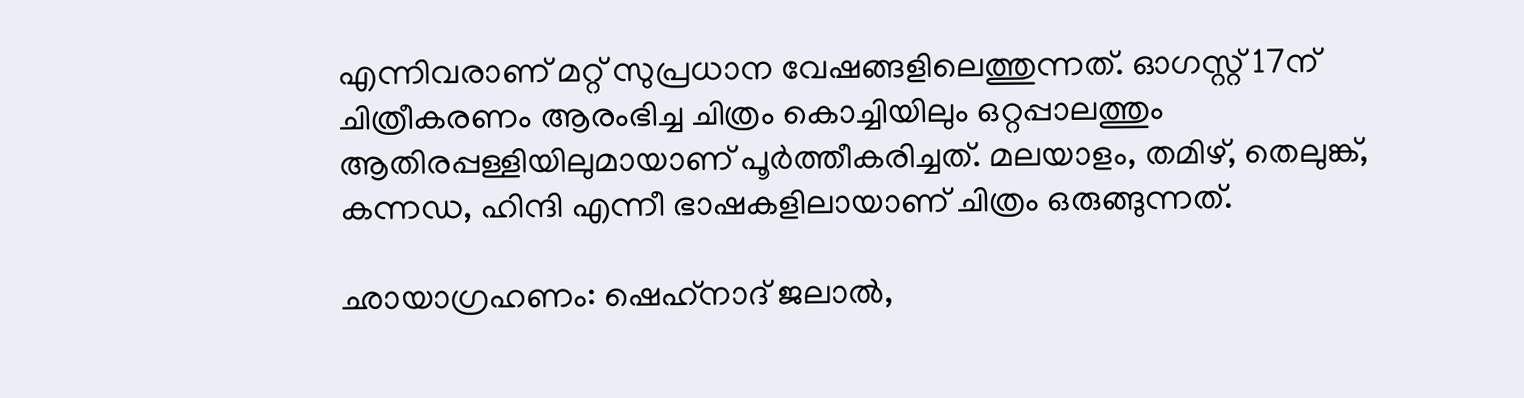എന്നിവരാണ് മറ്റ് സുപ്രധാന വേഷങ്ങളിലെത്തുന്നത്. ഓഗസ്റ്റ് 17ന് ചിത്രീകരണം ആരംഭിച്ച ചിത്രം കൊച്ചിയിലും ഒറ്റപ്പാലത്തും ആതിരപ്പള്ളിയിലുമായാണ് പൂർത്തീകരിച്ചത്. മലയാളം, തമിഴ്, തെലുങ്ക്, കന്നഡ, ഹിന്ദി എന്നീ ഭാഷകളിലായാണ് ചിത്രം ഒരുങ്ങുന്നത്.

ഛായാഗ്രഹണം: ഷെഹ്‌നാദ് ജലാൽ,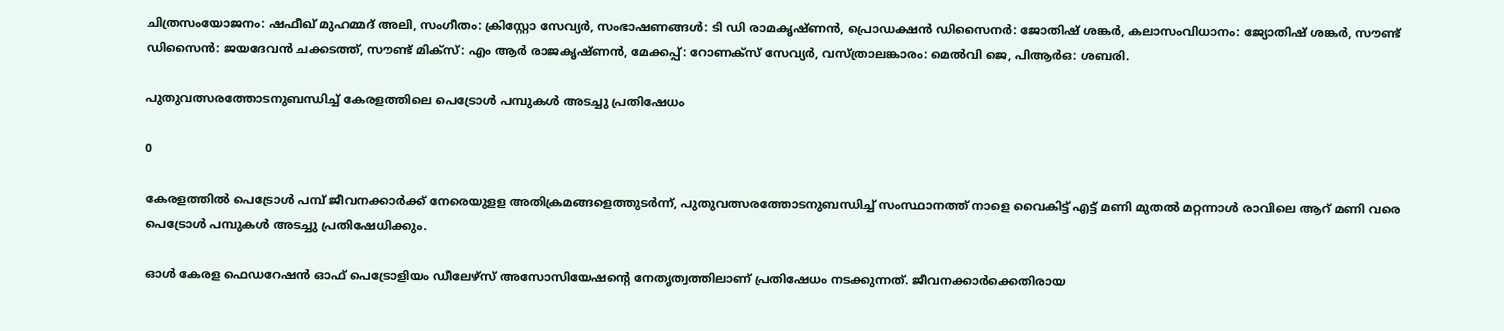ചിത്രസംയോജനം: ഷഫീഖ് മുഹമ്മദ് അലി, സംഗീതം: ക്രിസ്റ്റോ സേവ്യർ, സംഭാഷണങ്ങൾ: ടി ഡി രാമകൃഷ്ണൻ, പ്രൊഡക്ഷൻ ഡിസൈനർ: ജോതിഷ് ശങ്കർ, കലാസംവിധാനം: ജ്യോതിഷ് ശങ്കർ, സൗണ്ട് ഡിസൈൻ: ജയദേവൻ ചക്കടത്ത്, സൗണ്ട് മിക്സ്: എം ആർ രാജകൃഷ്ണൻ, മേക്കപ്പ്: റോണക്സ് സേവ്യർ, വസ്ത്രാലങ്കാരം: മെൽവി ജെ, പിആർഒ: ശബരി.

പുതുവത്സരത്തോടനുബന്ധിച്ച് കേരളത്തിലെ പെട്രോൾ പമ്പുകൾ അടച്ചു പ്രതിഷേധം

0

കേരളത്തിൽ പെട്രോൾ പമ്പ് ജീവനക്കാർക്ക് നേരെയുളള അതിക്രമങ്ങളെത്തുടർന്ന്, പുതുവത്സരത്തോടനുബന്ധിച്ച് സംസ്ഥാനത്ത് നാളെ വൈകിട്ട് എട്ട് മണി മുതൽ മറ്റന്നാൾ രാവിലെ ആറ് മണി വരെ പെട്രോൾ പമ്പുകൾ അടച്ചു പ്രതിഷേധിക്കും.

ഓൾ കേരള ഫെഡറേഷൻ ഓഫ് പെട്രോളിയം ഡീലേഴ്സ് അസോസിയേഷന്റെ നേതൃത്വത്തിലാണ് പ്രതിഷേധം നടക്കുന്നത്. ജീവനക്കാർക്കെതിരായ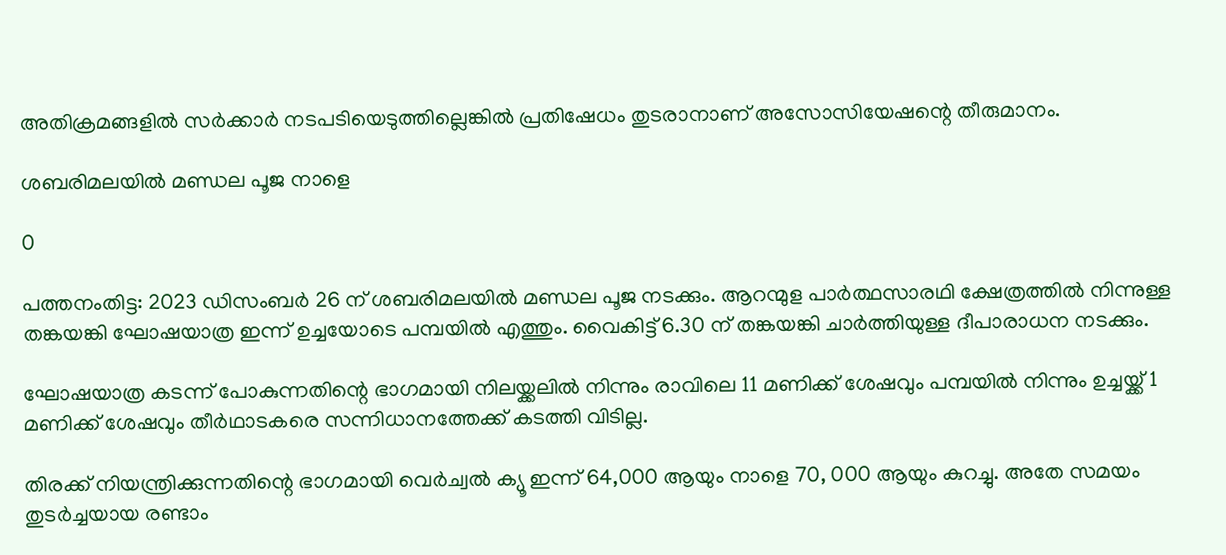അതിക്രമങ്ങളിൽ സർക്കാർ നടപടിയെടുത്തില്ലെങ്കിൽ പ്രതിഷേധം തുടരാനാണ് അസോസിയേഷന്റെ തീരുമാനം.

ശബരിമലയിൽ മണ്ഡല പൂജ നാളെ

0

പത്തനംതിട്ട: 2023 ഡിസംബർ 26 ന് ശബരിമലയിൽ മണ്ഡല പൂജ നടക്കും. ആറന്മുള പാർത്ഥസാരഥി ക്ഷേത്രത്തിൽ നിന്നുള്ള തങ്കയങ്കി ഘോഷയാത്ര ഇന്ന് ഉച്ചയോടെ പമ്പയിൽ എത്തും. വൈകിട്ട് 6.30 ന് തങ്കയങ്കി ചാർത്തിയുള്ള ദീപാരാധന നടക്കും.

ഘോഷയാത്ര കടന്ന് പോകുന്നതിന്റെ ഭാഗമായി നിലയ്ക്കലിൽ നിന്നും രാവിലെ 11 മണിക്ക് ശേഷവും പമ്പയിൽ നിന്നും ഉച്ചയ്ക്ക് 1 മണിക്ക് ശേഷവും തീർഥാടകരെ സന്നിധാനത്തേക്ക് കടത്തി വിടില്ല.

തിരക്ക് നിയന്ത്രിക്കുന്നതിന്റെ ഭാഗമായി വെർച്വൽ ക്യൂ ഇന്ന് 64,000 ആയും നാളെ 70, 000 ആയും കുറച്ചു. അതേ സമയം തുടർച്ചയായ രണ്ടാം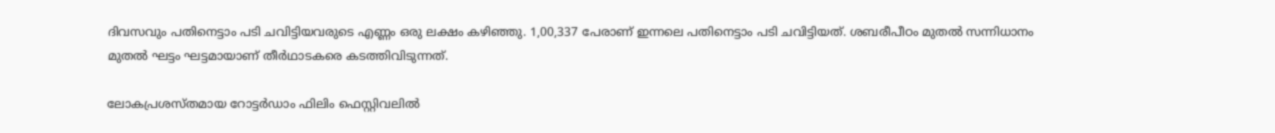ദിവസവും പതിനെട്ടാം പടി ചവിട്ടിയവരുടെ എണ്ണം ഒരു ലക്ഷം കഴിഞ്ഞു. 1,00,337 പേരാണ് ഇന്നലെ പതിനെട്ടാം പടി ചവിട്ടിയത്. ശബരീപീഠം മുതൽ സന്നിധാനം മുതൽ ഘട്ടം ഘട്ടമായാണ് തീർഥാടകരെ കടത്തിവിടുന്നത്.

ലോകപ്രശസ്തമായ റോട്ടർഡാം ഫിലിം ഫെസ്റ്റിവലിൽ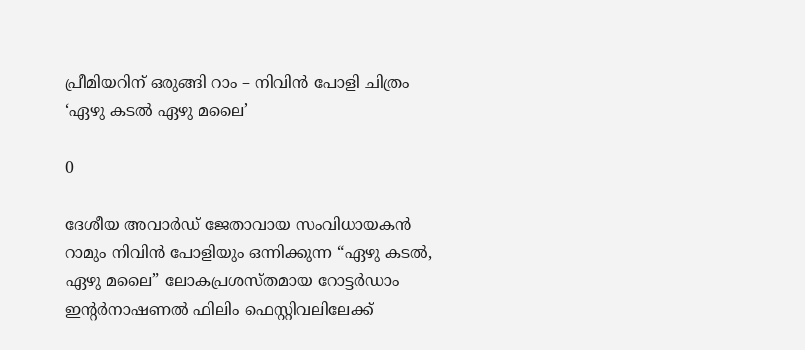പ്രീമിയറിന് ഒരുങ്ങി റാം – നിവിന്‍ പോളി ചിത്രം ‘ഏഴു കടൽ ഏഴു മലൈ’

0

ദേശീയ അവാര്‍ഡ് ജേതാവായ സംവിധായകന്‍ റാമും നിവിന്‍ പോളിയും ഒന്നിക്കുന്ന “ഏഴു കടല്‍, ഏഴു മലൈ” ലോകപ്രശസ്തമായ റോട്ടർഡാം ഇന്റർനാഷണൽ ഫിലിം ഫെസ്റ്റിവലിലേക്ക്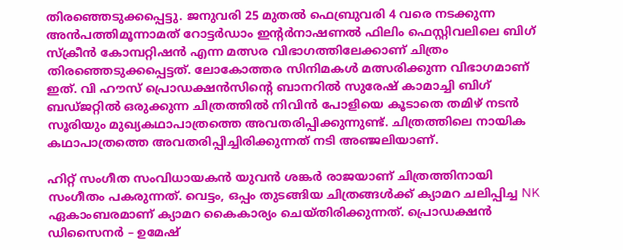തിരഞ്ഞെടുക്കപ്പെട്ടു. ജനുവരി 25 മുതൽ ഫെബ്രുവരി 4 വരെ നടക്കുന്ന അൻപത്തിമൂന്നാമത് റോട്ടർഡാം ഇന്റർനാഷണൽ ഫിലിം ഫെസ്റ്റിവലിലെ ബിഗ് സ്ക്രീൻ കോമ്പറ്റിഷൻ എന്ന മത്സര വിഭാഗത്തിലേക്കാണ് ചിത്രം തിരഞ്ഞെടുക്കപ്പെട്ടത്. ലോകോത്തര സിനിമകൾ മത്സരിക്കുന്ന വിഭാഗമാണ് ഇത്. വി ഹൗസ് പ്രൊഡക്ഷന്‍സിന്‍റെ ബാനറില്‍ സുരേഷ് കാമാച്ചി ബിഗ് ബഡ്ജറ്റില്‍ ഒരുക്കുന്ന ചിത്രത്തില്‍ നിവിന്‍ പോളിയെ കൂടാതെ തമിഴ് നടന്‍ സൂരിയും മുഖ്യകഥാപാത്രത്തെ അവതരിപ്പിക്കുന്നുണ്ട്. ചിത്രത്തിലെ നായിക കഥാപാത്രത്തെ അവതരിപ്പിച്ചിരിക്കുന്നത് നടി അഞ്ജലിയാണ്.

ഹിറ്റ് സംഗീത സംവിധായകന്‍ യുവന്‍ ശങ്കര്‍ രാജയാണ് ചിത്രത്തിനായി സംഗീതം പകരുന്നത്. വെട്ടം, ഒപ്പം തുടങ്ങിയ ചിത്രങ്ങള്‍ക്ക് ക്യാമറ ചലിപ്പിച്ച NK ഏകാംബരമാണ് ക്യാമറ കൈകാര്യം ചെയ്തിരിക്കുന്നത്. പ്രൊഡക്ഷന്‍ ഡിസൈനര്‍ – ഉമേഷ്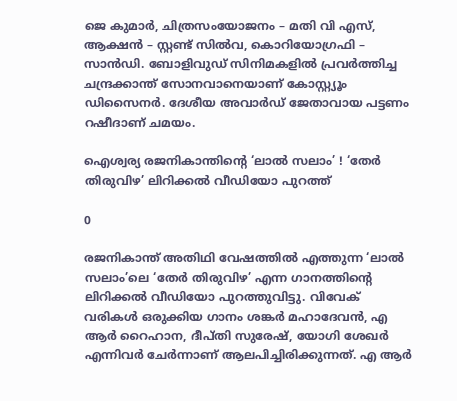ജെ കുമാര്‍, ചിത്രസംയോജനം – മതി വി എസ്, ആക്ഷന്‍ – സ്റ്റണ്ട് സില്‍വ, കൊറിയോഗ്രഫി – സാന്‍ഡി. ബോളിവുഡ് സിനിമകളില്‍ പ്രവര്‍ത്തിച്ച ചന്ദ്രക്കാന്ത് സോനവാനെയാണ് കോസ്റ്റ്യൂം ഡിസൈനര്‍. ദേശീയ അവാര്‍ഡ് ജേതാവായ പട്ടണം റഷീദാണ് ചമയം.

ഐശ്വര്യ രജനികാന്തിന്റെ ‘ലാൽ സലാം’ ! ‘തേർ തിരുവിഴ’ ലിറിക്കൽ വീഡിയോ പുറത്ത്

0

രജനികാന്ത് അതിഥി വേഷത്തിൽ എത്തുന്ന ‘ലാൽ സലാം’ലെ ‘തേർ തിരുവിഴ’ എന്ന ഗാനത്തിന്റെ ലിറിക്കൽ വീഡിയോ പുറത്തുവിട്ടു. വിവേക് വരികൾ ഒരുക്കിയ ഗാനം ശങ്കർ മഹാദേവൻ, എ ആർ റൈഹാന, ദീപ്തി സുരേഷ്, യോഗി ശേഖർ എന്നിവർ ചേർന്നാണ് ആലപിച്ചിരിക്കുന്നത്. എ ആർ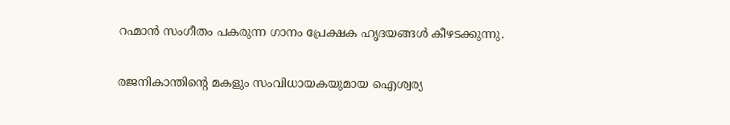റഹ്മാൻ സംഗീതം പകരുന്ന ഗാനം പ്രേക്ഷക ഹൃദയങ്ങൾ കീഴടക്കുന്നു.

രജനികാന്തിന്റെ മകളും സംവിധായകയുമായ ഐശ്വര്യ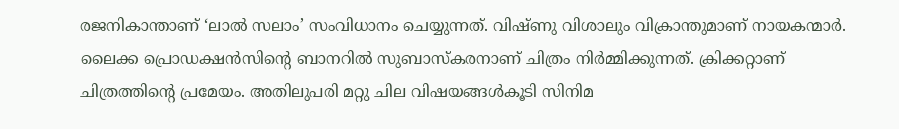രജനികാന്താണ് ‘ലാൽ സലാം’ സംവിധാനം ചെയ്യുന്നത്. വിഷ്ണു വിശാലും വിക്രാന്തുമാണ് നായകന്മാർ. ലൈക്ക പ്രൊഡക്ഷൻസിന്റെ ബാനറിൽ സുബാസ്കരനാണ് ചിത്രം നിർമ്മിക്കുന്നത്. ക്രിക്കറ്റാണ് ചിത്രത്തിന്റെ പ്രമേയം. അതിലുപരി മറ്റു ചില വിഷയങ്ങൾകൂടി സിനിമ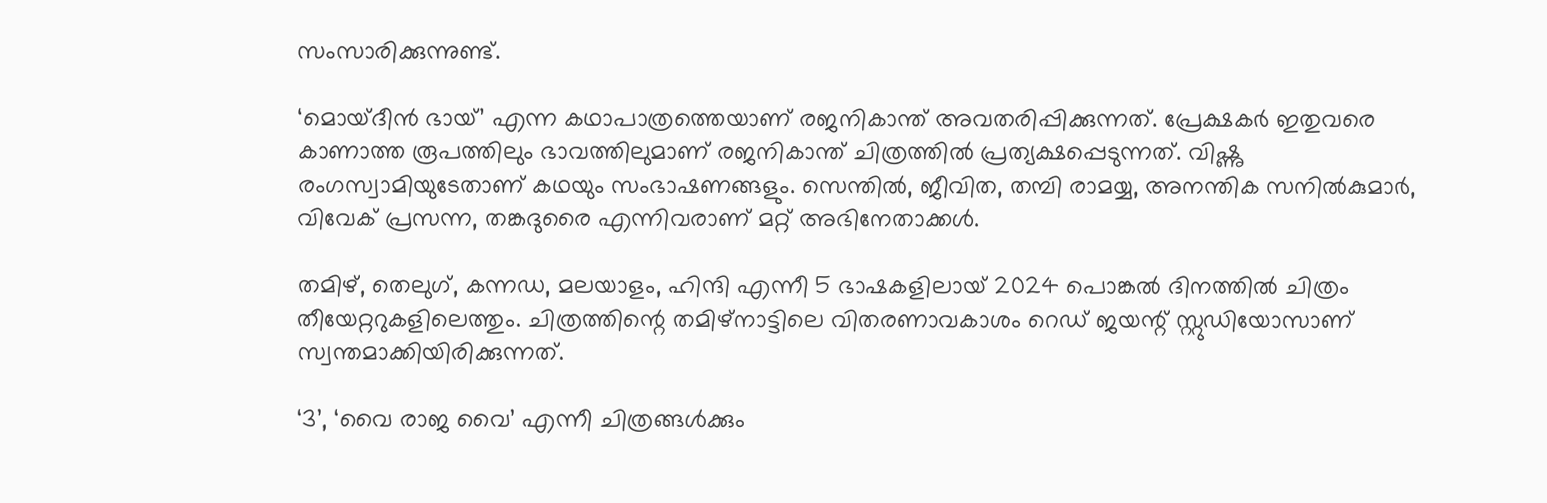സംസാരിക്കുന്നുണ്ട്.

‘മൊയ്ദീൻ ഭായ്’ എന്ന കഥാപാത്രത്തെയാണ് രജനികാന്ത് അവതരിപ്പിക്കുന്നത്. പ്രേക്ഷകർ ഇതുവരെ കാണാത്ത രൂപത്തിലും ഭാവത്തിലുമാണ് രജനികാന്ത് ചിത്രത്തിൽ പ്രത്യക്ഷപ്പെടുന്നത്. വിഷ്ണു രംഗസ്വാമിയുടേതാണ് കഥയും സംഭാഷണങ്ങളും. സെന്തിൽ, ജീവിത, തമ്പി രാമയ്യ, അനന്തിക സനിൽകുമാർ, വിവേക് പ്രസന്ന, തങ്കദുരൈ എന്നിവരാണ് മറ്റ് അഭിനേതാക്കൾ.

തമിഴ്, തെലുഗ്, കന്നഡ, മലയാളം, ഹിന്ദി എന്നീ 5 ഭാഷകളിലായ് 2024 പൊങ്കൽ ദിനത്തിൽ ചിത്രം തീയേറ്ററുകളിലെത്തും. ചിത്രത്തിന്റെ തമിഴ്‌നാട്ടിലെ വിതരണാവകാശം റെഡ് ജയന്റ് സ്റ്റുഡിയോസാണ് സ്വന്തമാക്കിയിരിക്കുന്നത്.

‘3’, ‘വൈ രാജ വൈ’ എന്നീ ചിത്രങ്ങൾക്കും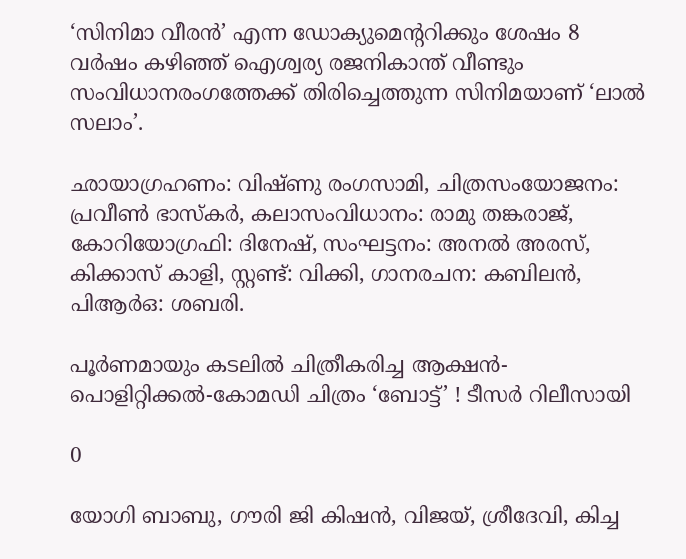‘സിനിമാ വീരൻ’ എന്ന ഡോക്യുമെന്ററിക്കും ശേഷം 8 വർഷം കഴിഞ്ഞ് ഐശ്വര്യ രജനികാന്ത് വീണ്ടും സംവിധാനരംഗത്തേക്ക് തിരിച്ചെത്തുന്ന സിനിമയാണ് ‘ലാൽ സലാം’.

ഛായാഗ്രഹണം: വിഷ്ണു രംഗസാമി, ചിത്രസംയോജനം: പ്രവീൺ ഭാസ്‌കർ, കലാസംവിധാനം: രാമു തങ്കരാജ്, കോറിയോഗ്രഫി: ദിനേഷ്, സംഘട്ടനം: അനൽ അരസ്, കിക്കാസ് കാളി, സ്റ്റണ്ട്: വിക്കി, ഗാനരചന: കബിലൻ, പിആർഒ: ശബരി.

പൂർണമായും കടലിൽ ചിത്രീകരിച്ച ആക്ഷൻ-പൊളിറ്റിക്കൽ-കോമഡി ചിത്രം ‘ബോട്ട്’ ! ടീസർ റിലീസായി

0

യോഗി ബാബു, ഗൗരി ജി കിഷൻ, വിജയ്, ശ്രീദേവി, കിച്ച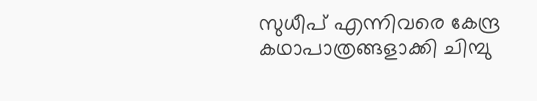സുധീപ് എന്നിവരെ കേന്ദ്ര കഥാപാത്രങ്ങളാക്കി ചിമ്പു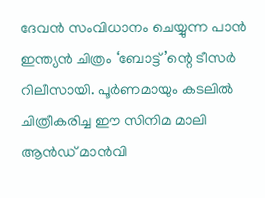ദേവൻ സംവിധാനം ചെയ്യുന്ന പാൻ ഇന്ത്യൻ ചിത്രം ‘ബോട്ട്’ന്റെ ടീസർ റിലീസായി. പൂർണമായും കടലിൽ ചിത്രീകരിച്ച ഈ സിനിമ മാലി ആൻഡ് മാൻവി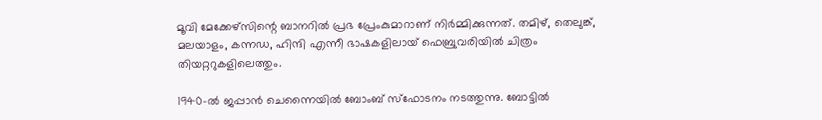മൂവി മേക്കേഴ്‌സിന്റെ ബാനറിൽ പ്രഭ പ്രേംകുമാറാണ് നിർമ്മിക്കുന്നത്. തമിഴ്, തെലുങ്ക്, മലയാളം, കന്നഡ, ഹിന്ദി എന്നീ ഭാഷകളിലായ് ഫെബ്രുവരിയിൽ ചിത്രം തിയറ്ററുകളിലെത്തും.

1940-ൽ ജപ്പാൻ ചെന്നൈയിൽ ബോംബ് സ്‌ഫോടനം നടത്തുന്നു. ബോട്ടിൽ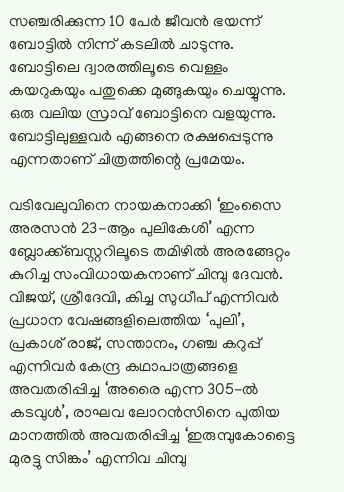സഞ്ചരിക്കുന്ന 10 പേർ ജീവൻ ഭയന്ന് ബോട്ടിൽ നിന്ന് കടലിൽ ചാടുന്നു. ബോട്ടിലെ ദ്വാരത്തിലൂടെ വെള്ളം കയറുകയും പതുക്കെ മുങ്ങുകയും ചെയ്യുന്നു. ഒരു വലിയ സ്രാവ് ബോട്ടിനെ വളയുന്നു. ബോട്ടിലുള്ളവർ എങ്ങനെ രക്ഷപ്പെടുന്നു എന്നതാണ് ചിത്രത്തിന്റെ പ്രമേയം.

വടിവേലുവിനെ നായകനാക്കി ‘ഇംസൈ അരസൻ 23-ആം പുലികേശി’ എന്ന ബ്ലോക്ക്ബസ്റ്ററിലൂടെ തമിഴിൽ അരങ്ങേറ്റം കുറിച്ച സംവിധായകനാണ് ചിമ്പു ദേവൻ. വിജയ്, ശ്രീദേവി, കിച്ച സുധീപ് എന്നിവർ പ്രധാന വേഷങ്ങളിലെത്തിയ ‘പുലി’, പ്രകാശ് രാജ്, സന്താനം, ഗഞ്ച കറുപ്പ് എന്നിവർ കേന്ദ്ര കഥാപാത്രങ്ങളെ അവതരിപ്പിച്ച ‘അരൈ എന്ന 305-ൽ കടവുൾ’, രാഘവ ലോറൻസിനെ പുതിയ മാനത്തിൽ അവതരിപ്പിച്ച ‘ഇരുമ്പുകോട്ടൈ മുരട്ടു സിങ്കം’ എന്നിവ ചിമ്പു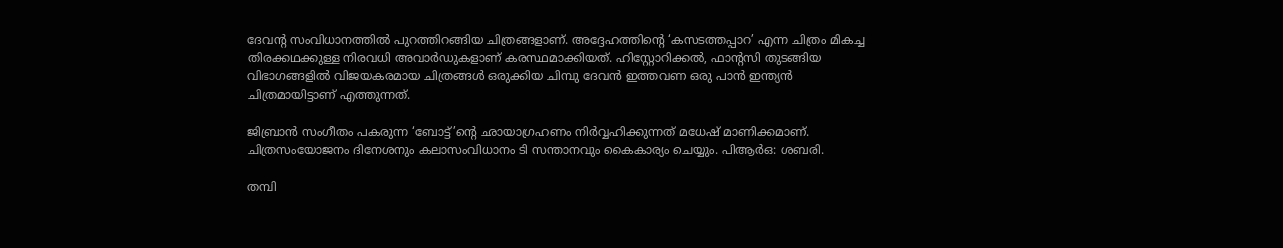ദേവന്റ സംവിധാനത്തിൽ പുറത്തിറങ്ങിയ ചിത്രങ്ങളാണ്. അദ്ദേഹത്തിന്റെ ‘കസടത്തപ്പാറ’ എന്ന ചിത്രം മികച്ച തിരക്കഥക്കുള്ള നിരവധി അവാർഡുകളാണ് കരസ്ഥമാക്കിയത്. ഹിസ്റ്റോറിക്കൽ, ഫാന്റസി തുടങ്ങിയ വിഭാഗങ്ങളിൽ വിജയകരമായ ചിത്രങ്ങൾ ഒരുക്കിയ ചിമ്പു ദേവൻ ഇത്തവണ ഒരു പാൻ ഇന്ത്യൻ ചിത്രമായിട്ടാണ് എത്തുന്നത്.

ജിബ്രാൻ സംഗീതം പകരുന്ന ‘ബോട്ട്’ന്റെ ഛായാഗ്രഹണം നിർവ്വഹിക്കുന്നത് മധേഷ് മാണിക്കമാണ്. ചിത്രസംയോജനം ദിനേശനും കലാസംവിധാനം ടി സന്താനവും കൈകാര്യം ചെയ്യും. പിആർഒ: ശബരി.

തമ്പി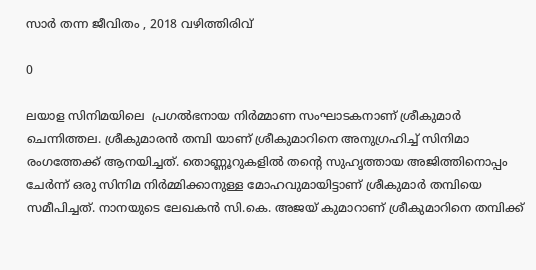സാർ തന്ന ജീവിതം , 2018 വഴിത്തിരിവ്

0

ലയാള സിനിമയിലെ  പ്രഗൽഭനായ നിർമ്മാണ സംഘാടകനാണ് ശ്രീകുമാർ ചെന്നിത്തല. ശ്രീകുമാരൻ തമ്പി യാണ് ശ്രീകുമാറിനെ അനുഗ്രഹിച്ച് സിനിമാ രംഗത്തേക്ക് ആനയിച്ചത്. തൊണ്ണൂറുകളിൽ തൻ്റെ സുഹൃത്തായ അജിത്തിനൊപ്പം ചേർന്ന് ഒരു സിനിമ നിർമ്മിക്കാനുള്ള മോഹവുമായിട്ടാണ് ശ്രീകുമാർ തമ്പിയെ സമീപിച്ചത്. നാനയുടെ ലേഖകൻ സി.കെ. അജയ് കുമാറാണ് ശ്രീകുമാറിനെ തമ്പിക്ക്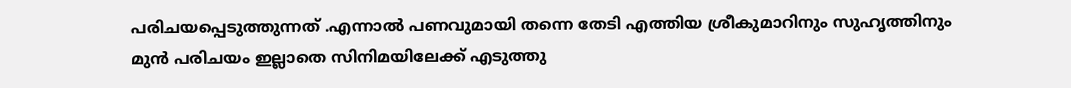പരിചയപ്പെടുത്തുന്നത് .എന്നാൽ പണവുമായി തന്നെ തേടി എത്തിയ ശ്രീകുമാറിനും സുഹൃത്തിനും മുൻ പരിചയം ഇല്ലാതെ സിനിമയിലേക്ക് എടുത്തു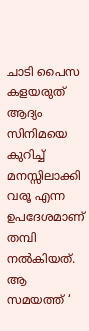ചാടി പൈസ കളയരുത് ആദ്യം സിനിമയെ കുറിച്ച് മനസ്സിലാക്കി വരൂ എന്ന ഉപദേശമാണ്  തമ്പി നൽകിയത്. ആ സമയത്ത് ‘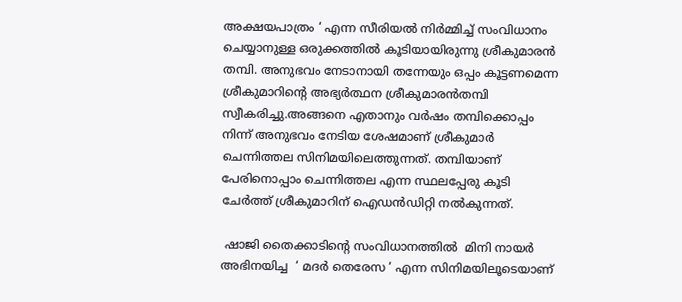അക്ഷയപാത്രം ‘ എന്ന സീരിയൽ നിർമ്മിച്ച് സംവിധാനം ചെയ്യാനുള്ള ഒരുക്കത്തിൽ കൂടിയായിരുന്നു ശ്രീകുമാരൻ തമ്പി. അനുഭവം നേടാനായി തന്നേയും ഒപ്പം കൂട്ടണമെന്ന  ശ്രീകുമാറിൻ്റെ അഭ്യർത്ഥന ശ്രീകുമാരൻതമ്പി സ്വീകരിച്ചു.അങ്ങനെ എതാനും വർഷം തമ്പിക്കൊപ്പം നിന്ന് അനുഭവം നേടിയ ശേഷമാണ് ശ്രീകുമാർ ചെന്നിത്തല സിനിമയിലെത്തുന്നത്. തമ്പിയാണ് പേരിനൊപ്പാം ചെന്നിത്തല എന്ന സ്ഥലപ്പേരു കൂടി ചേർത്ത് ശ്രീകുമാറിന് ഐഡൻഡിറ്റി നൽകുന്നത്.

 ഷാജി തൈക്കാടിൻ്റെ സംവിധാനത്തിൽ  മിനി നായർ അഭിനയിച്ച  ‘ മദർ തെരേസ ‘ എന്ന സിനിമയിലൂടെയാണ്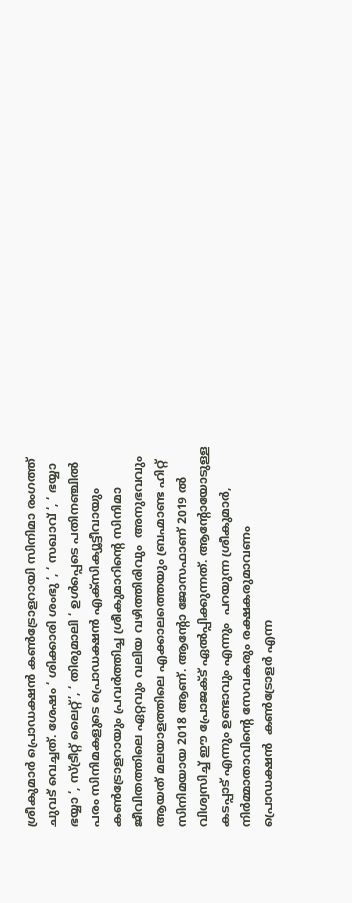ശ്രീകുമാർ പ്രൊഡക്ഷൻ കൺട്രോളറായി സിനിമാ രംഗത്ത് ചുവട് വെച്ചത്. ശേഷം ‘ ശിക്കാരി ശംഭു ‘, ‘ സഖാവ് ‘, ‘ ഭയ്യാ ഭയ്യാ ‘, സ്ട്രീറ്റ് ലൈറ്റ്’, ‘ തിരുമാലി ‘ ഉൾപ്പെടെ പതിനഞ്ചിൽ പരം സിനിമകളുടെ പ്രൊഡക്ഷൻ എക്സിക്യൂട്ടീവായും കൺട്രോളറായും പ്രവർത്തിച്ച ശ്രീകുമാറിൻ്റെ സിനിമാ ജീവിതത്തിലെ ഏറ്റവും വലിയ വഴിത്തിരിവും  അനുഭവവും ആയത് മലയാളത്തിലെ എക്കാലത്തെയും ബ്രഹ്മാണ്ട ഹിറ്റ് സിനിമയായ 2018 ആണ്. ആൻ്റോ ജോസഫാണ് 2019 ൽ വിശ്വസിച്ച് ഈ പ്രോജക്ട് ഏൽപ്പിക്കുന്നത്. ആൻ്റോയോടുള്ള കടപ്പാട് എന്നും ഉണ്ടാവും എന്നും  പറയുന്ന ശ്രീകുമാർ, നിർമ്മാതാവിൻ്റെ സേവകരും രക്ഷകരുമാവണം പ്രൊഡക്ഷൻ  കൺട്രോളർ എന്ന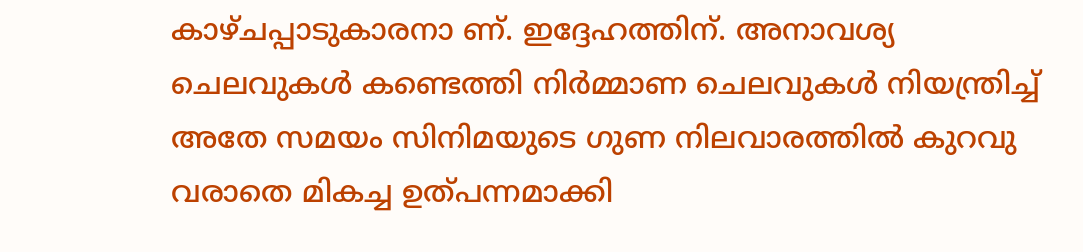കാഴ്ചപ്പാടുകാരനാ ണ്. ഇദ്ദേഹത്തിന്. അനാവശ്യ ചെലവുകൾ കണ്ടെത്തി നിർമ്മാണ ചെലവുകൾ നിയന്ത്രിച്ച് അതേ സമയം സിനിമയുടെ ഗുണ നിലവാരത്തിൽ കുറവു വരാതെ മികച്ച ഉത്പന്നമാക്കി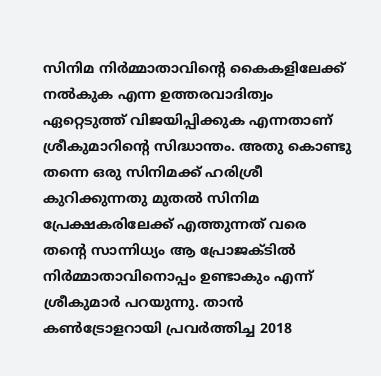സിനിമ നിർമ്മാതാവിൻ്റെ കൈകളിലേക്ക് നൽകുക എന്ന ഉത്തരവാദിത്വം ഏറ്റെടുത്ത് വിജയിപ്പിക്കുക എന്നതാണ് ശ്രീകുമാറിൻ്റെ സിദ്ധാന്തം. അതു കൊണ്ടു തന്നെ ഒരു സിനിമക്ക് ഹരിശ്രീ കുറിക്കുന്നതു മുതൽ സിനിമ പ്രേക്ഷകരിലേക്ക് എത്തുന്നത് വരെ തൻ്റെ സാന്നിധ്യം ആ പ്രോജക്ടിൽ നിർമ്മാതാവിനൊപ്പം ഉണ്ടാകും എന്ന് ശ്രീകുമാർ പറയുന്നു. താൻ കൺട്രോളറായി പ്രവർത്തിച്ച 2018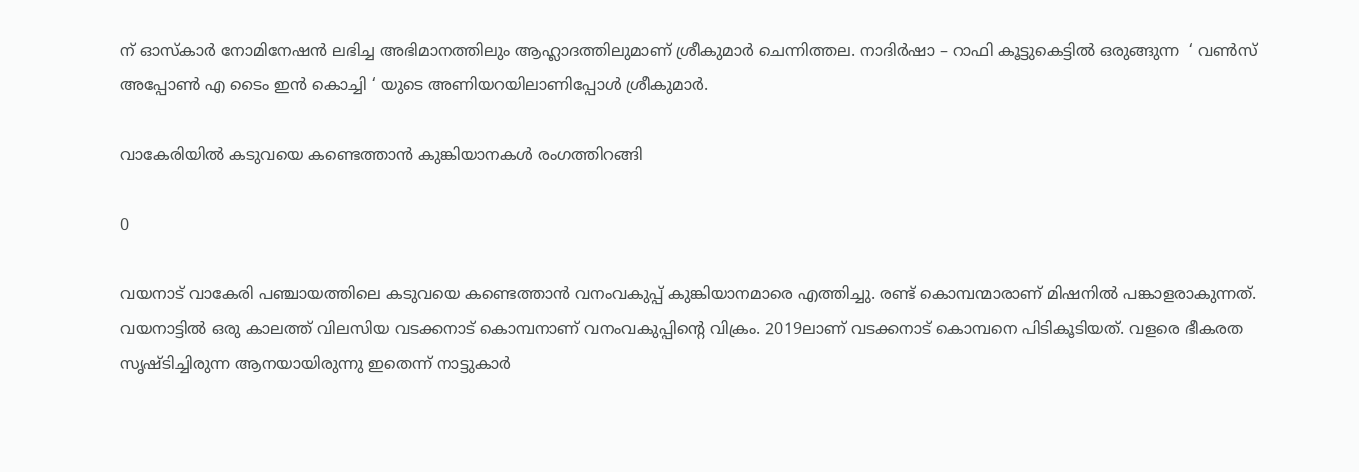ന് ഓസ്കാർ നോമിനേഷൻ ലഭിച്ച അഭിമാനത്തിലും ആഹ്ലാദത്തിലുമാണ് ശ്രീകുമാർ ചെന്നിത്തല. നാദിർഷാ – റാഫി കൂട്ടുകെട്ടിൽ ഒരുങ്ങുന്ന  ‘ വൺസ് അപ്പോൺ എ ടൈം ഇൻ കൊച്ചി ‘ യുടെ അണിയറയിലാണിപ്പോൾ ശ്രീകുമാർ.

വാകേരിയിൽ കടുവയെ കണ്ടെത്താൻ കുങ്കിയാനകൾ രംഗത്തിറങ്ങി

0

വയനാട് വാകേരി പഞ്ചായത്തിലെ കടുവയെ കണ്ടെത്താൻ വനംവകുപ്പ് കുങ്കിയാനമാരെ എത്തിച്ചു. രണ്ട് കൊമ്പന്മാരാണ് മിഷനിൽ പങ്കാളരാകുന്നത്. വയനാട്ടിൽ ഒരു കാലത്ത് വിലസിയ വടക്കനാട് കൊമ്പനാണ് വനംവകുപ്പിന്റെ വിക്രം. 2019ലാണ് വടക്കനാട് കൊമ്പനെ പിടികൂടിയത്. വളരെ ഭീകരത സൃഷ്ടിച്ചിരുന്ന ആനയായിരുന്നു ഇതെന്ന് നാട്ടുകാർ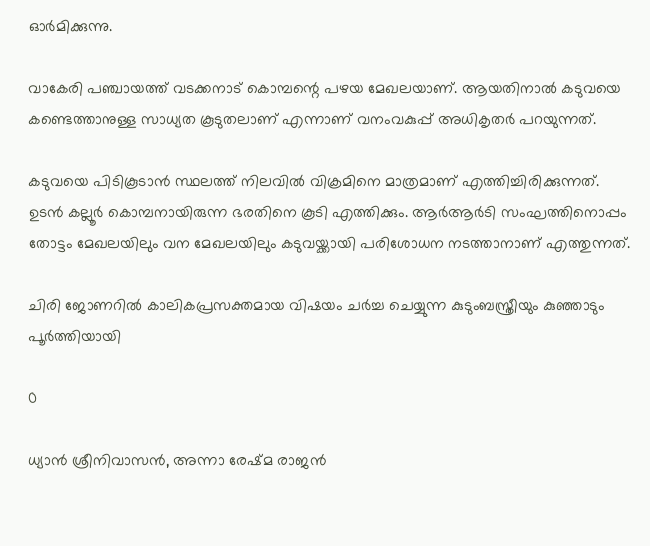ഓർമിക്കുന്നു.

വാകേരി പഞ്ചായത്ത് വടക്കനാട് കൊമ്പന്റെ പഴയ മേഖലയാണ്. ആയതിനാൽ കടുവയെ കണ്ടെത്താനുള്ള സാധ്യത കൂടുതലാണ് എന്നാണ് വനംവകുപ്പ് അധികൃതർ പറയുന്നത്.

കടുവയെ പിടികൂടാൻ സ്ഥലത്ത് നിലവിൽ വിക്രമിനെ മാത്രമാണ് എത്തിച്ചിരിക്കുന്നത്. ഉടൻ കല്ലൂർ കൊമ്പനായിരുന്ന ഭരതിനെ കൂടി എത്തിക്കും. ആർആർടി സംഘത്തിനൊപ്പം തോട്ടം മേഖലയിലും വന മേഖലയിലും കടുവയ്ക്കായി പരിശോധന നടത്താനാണ് എത്തുന്നത്.

ചിരി ജോണറിൽ കാലികപ്രസക്തമായ വിഷയം ചർച്ച ചെയ്യുന്ന കുടുംബസ്ത്രീയും കുഞ്ഞാടും പൂർത്തിയായി

0

ധ്യാൻ ശ്രീനിവാസൻ, അന്നാ രേഷ്മ രാജൻ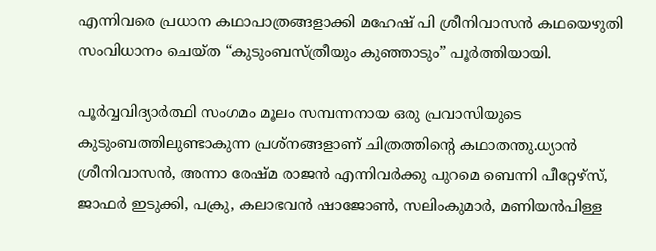എന്നിവരെ പ്രധാന കഥാപാത്രങ്ങളാക്കി മഹേഷ് പി ശ്രീനിവാസൻ കഥയെഴുതി സംവിധാനം ചെയ്ത “കുടുംബസ്ത്രീയും കുഞ്ഞാടും” പൂർത്തിയായി.

പൂർവ്വവിദ്യാർത്ഥി സംഗമം മൂലം സമ്പന്നനായ ഒരു പ്രവാസിയുടെ കുടുംബത്തിലുണ്ടാകുന്ന പ്രശ്നങ്ങളാണ് ചിത്രത്തിന്റെ കഥാതന്തു.ധ്യാൻ ശ്രീനിവാസൻ, അന്നാ രേഷ്മ രാജൻ എന്നിവർക്കു പുറമെ ബെന്നി പീറ്റേഴ്സ്, ജാഫർ ഇടുക്കി, പക്രു, കലാഭവൻ ഷാജോൺ, സലിംകുമാർ, മണിയൻപിള്ള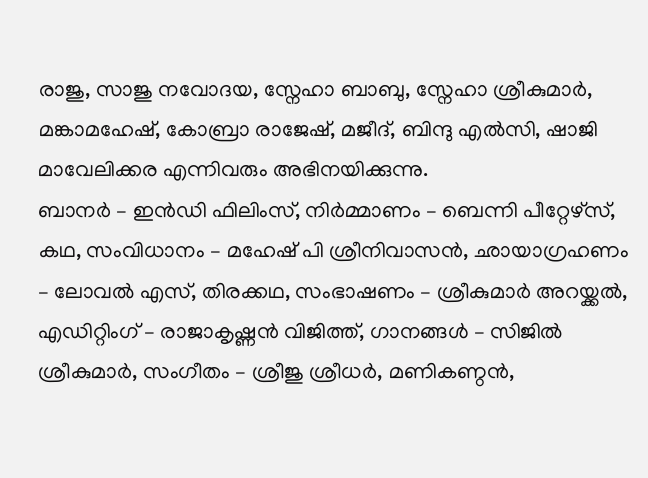രാജു, സാജു നവോദയ, സ്നേഹാ ബാബു, സ്നേഹാ ശ്രീകുമാർ, മങ്കാമഹേഷ്, കോബ്രാ രാജേഷ്, മജീദ്, ബിന്ദു എൽസി, ഷാജി മാവേലിക്കര എന്നിവരും അഭിനയിക്കുന്നു.
ബാനർ – ഇൻഡി ഫിലിംസ്, നിർമ്മാണം – ബെന്നി പീറ്റേഴ്സ്, കഥ, സംവിധാനം – മഹേഷ് പി ശ്രീനിവാസൻ, ഛായാഗ്രഹണം – ലോവൽ എസ്, തിരക്കഥ, സംഭാഷണം – ശ്രീകുമാർ അറയ്ക്കൽ, എഡിറ്റിംഗ് – രാജാകൃഷ്ണൻ വിജിത്ത്, ഗാനങ്ങൾ – സിജിൽ ശ്രീകുമാർ, സംഗീതം – ശ്രീജു ശ്രീധർ, മണികണ്ഠൻ,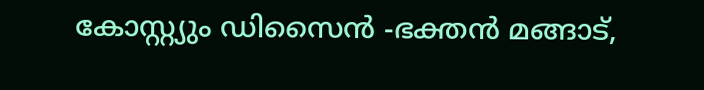കോസ്റ്റ്യും ഡിസൈൻ -ഭക്തൻ മങ്ങാട്,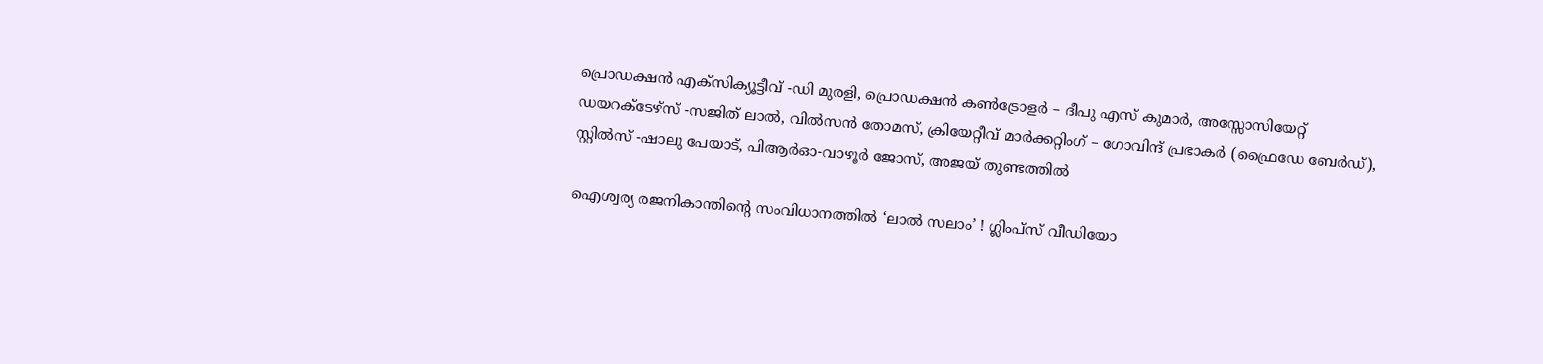പ്രൊഡക്ഷൻ എക്സിക്യൂട്ടീവ് -ഡി മുരളി, പ്രൊഡക്ഷൻ കൺട്രോളർ – ദീപു എസ് കുമാർ, അസ്സോസിയേറ്റ് ഡയറക്ടേഴ്സ് -സജിത് ലാൽ, വിൽസൻ തോമസ്, ക്രിയേറ്റീവ് മാർക്കറ്റിംഗ് – ഗോവിന്ദ് പ്രഭാകർ (ഫ്രൈഡേ ബേർഡ്), സ്റ്റിൽസ് -ഷാലു പേയാട്, പിആർഓ-വാഴൂർ ജോസ്, അജയ് തുണ്ടത്തിൽ

ഐശ്വര്യ രജനികാന്തിന്റെ സംവിധാനത്തിൽ ‘ലാൽ സലാം’ ! ഗ്ലിംപ്സ് വീഡിയോ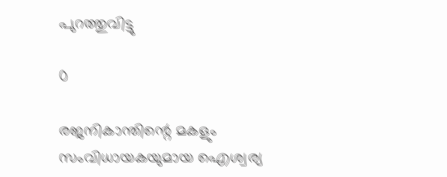പുറത്തുവിട്ടു

0

രജനികാന്തിന്റെ മകളും സംവിധായകയുമായ ഐശ്വര്യ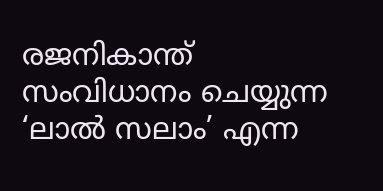രജനികാന്ത് സംവിധാനം ചെയ്യുന്ന ‘ലാൽ സലാം’ എന്ന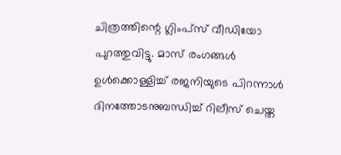ചിത്രത്തിന്റെ ഗ്ലിംപ്സ് വീഡിയോ പുറത്തുവിട്ടു. മാസ് രംഗങ്ങൾ ഉൾക്കൊള്ളിച്ച് രജനിയുടെ പിറന്നാൾ ദിനത്തോടനുബന്ധിച്ച് റിലീസ് ചെയ്ത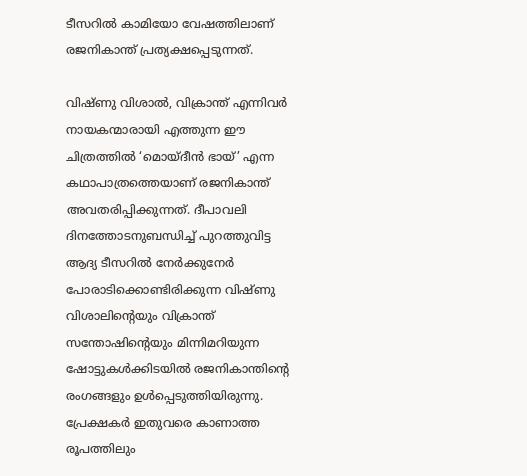ടീസറിൽ കാമിയോ വേഷത്തിലാണ് രജനികാന്ത് പ്രത്യക്ഷപ്പെടുന്നത്.

വിഷ്ണു വിശാൽ, വിക്രാന്ത് എന്നിവർ നായകന്മാരായി എത്തുന്ന ഈ ചിത്രത്തിൽ ‘മൊയ്ദീൻ ഭായ്’ എന്ന കഥാപാത്രത്തെയാണ് രജനികാന്ത് അവതരിപ്പിക്കുന്നത്. ദീപാവലി ദിനത്തോടനുബന്ധിച്ച് പുറത്തുവിട്ട ആദ്യ ടീസറിൽ നേർക്കുനേർ പോരാടിക്കൊണ്ടിരിക്കുന്ന വിഷ്ണു വിശാലിന്റെയും വിക്രാന്ത് സന്തോഷിന്റെയും മിന്നിമറിയുന്ന ഷോട്ടുകൾക്കിടയിൽ രജനികാന്തിന്റെ രംഗങ്ങളും ഉൾപ്പെടുത്തിയിരുന്നു. പ്രേക്ഷകർ ഇതുവരെ കാണാത്ത രൂപത്തിലും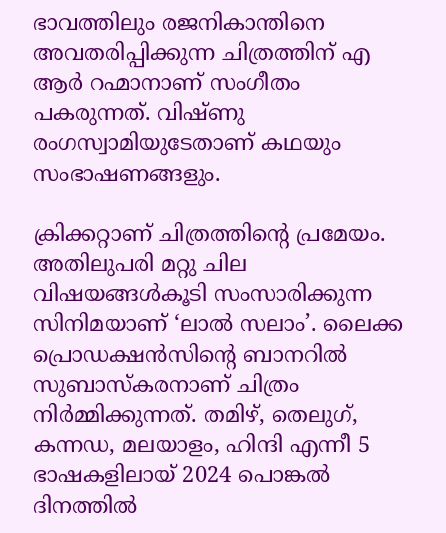ഭാവത്തിലും രജനികാന്തിനെ അവതരിപ്പിക്കുന്ന ചിത്രത്തിന് എ ആർ റഹ്മാനാണ് സംഗീതം പകരുന്നത്. വിഷ്ണു രംഗസ്വാമിയുടേതാണ് കഥയും സംഭാഷണങ്ങളും.

ക്രിക്കറ്റാണ് ചിത്രത്തിന്റെ പ്രമേയം. അതിലുപരി മറ്റു ചില വിഷയങ്ങൾകൂടി സംസാരിക്കുന്ന സിനിമയാണ് ‘ലാൽ സലാം’. ലൈക്ക പ്രൊഡക്ഷൻസിന്റെ ബാനറിൽ സുബാസ്കരനാണ് ചിത്രം നിർമ്മിക്കുന്നത്. തമിഴ്, തെലുഗ്, കന്നഡ, മലയാളം, ഹിന്ദി എന്നീ 5 ഭാഷകളിലായ് 2024 പൊങ്കൽ ദിനത്തിൽ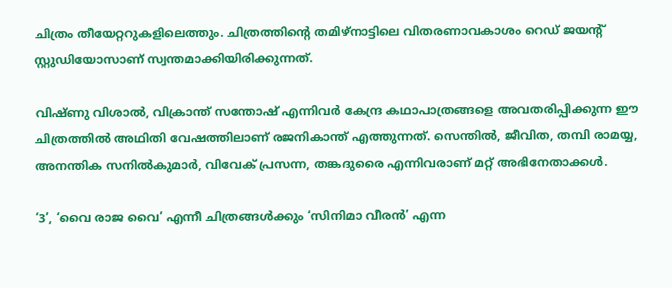ചിത്രം തീയേറ്ററുകളിലെത്തും. ചിത്രത്തിന്റെ തമിഴ്‌നാട്ടിലെ വിതരണാവകാശം റെഡ് ജയന്റ് സ്റ്റുഡിയോസാണ് സ്വന്തമാക്കിയിരിക്കുന്നത്.

വിഷ്ണു വിശാൽ, വിക്രാന്ത് സന്തോഷ് എന്നിവർ കേന്ദ്ര കഥാപാത്രങ്ങളെ അവതരിപ്പിക്കുന്ന ഈ ചിത്രത്തിൽ അഥിതി വേഷത്തിലാണ് രജനികാന്ത് എത്തുന്നത്. സെന്തിൽ, ജീവിത, തമ്പി രാമയ്യ, അനന്തിക സനിൽകുമാർ, വിവേക് പ്രസന്ന, തങ്കദുരൈ എന്നിവരാണ് മറ്റ് അഭിനേതാക്കൾ.

‘3’, ‘വൈ രാജ വൈ’ എന്നീ ചിത്രങ്ങൾക്കും ‘സിനിമാ വീരൻ’ എന്ന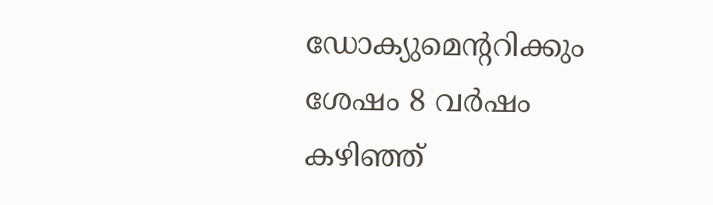ഡോക്യുമെന്ററിക്കും ശേഷം 8 വർഷം കഴിഞ്ഞ്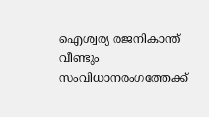ഐശ്വര്യ രജനികാന്ത് വീണ്ടും സംവിധാനരംഗത്തേക്ക്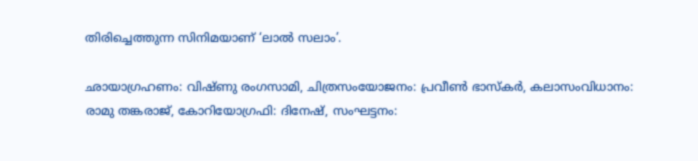തിരിച്ചെത്തുന്ന സിനിമയാണ് ‘ലാൽ സലാം’.

ഛായാഗ്രഹണം: വിഷ്ണു രംഗസാമി, ചിത്രസംയോജനം: പ്രവീൺ ഭാസ്‌കർ, കലാസംവിധാനം: രാമു തങ്കരാജ്, കോറിയോഗ്രഫി: ദിനേഷ്, സംഘട്ടനം: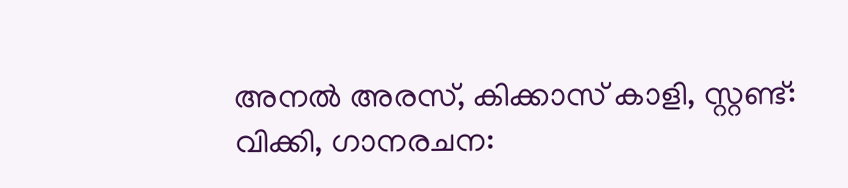അനൽ അരസ്, കിക്കാസ് കാളി, സ്റ്റണ്ട്: വിക്കി, ഗാനരചന: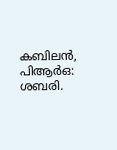കബിലൻ, പിആർഒ: ശബരി.